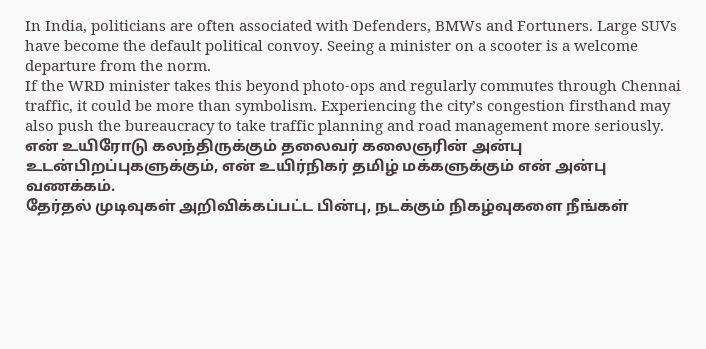In India, politicians are often associated with Defenders, BMWs and Fortuners. Large SUVs have become the default political convoy. Seeing a minister on a scooter is a welcome departure from the norm.
If the WRD minister takes this beyond photo-ops and regularly commutes through Chennai traffic, it could be more than symbolism. Experiencing the city’s congestion firsthand may also push the bureaucracy to take traffic planning and road management more seriously.
என் உயிரோடு கலந்திருக்கும் தலைவர் கலைஞரின் அன்பு உடன்பிறப்புகளுக்கும், என் உயிர்நிகர் தமிழ் மக்களுக்கும் என் அன்பு வணக்கம்.
தேர்தல் முடிவுகள் அறிவிக்கப்பட்ட பின்பு, நடக்கும் நிகழ்வுகளை நீங்கள்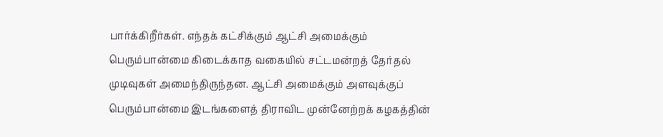பார்க்கிறீர்கள். எந்தக் கட்சிக்கும் ஆட்சி அமைக்கும் பெரும்பான்மை கிடைக்காத வகையில் சட்டமன்றத் தேர்தல் முடிவுகள் அமைந்திருந்தன. ஆட்சி அமைக்கும் அளவுக்குப் பெரும்பான்மை இடங்களைத் திராவிட முன்னேற்றக் கழகத்தின்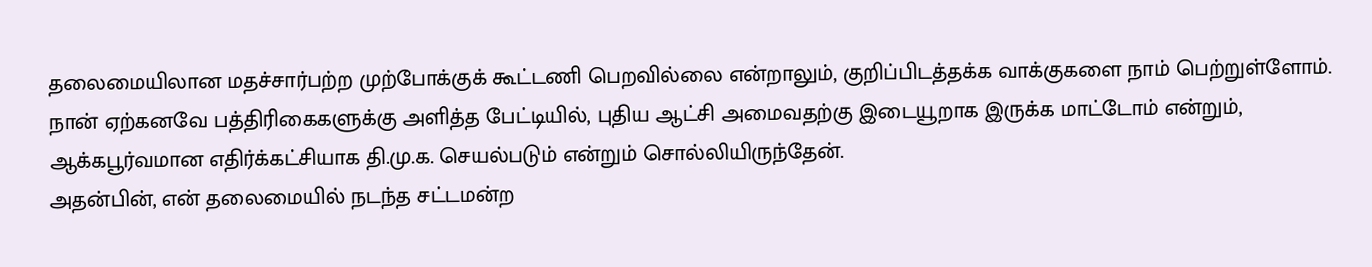தலைமையிலான மதச்சார்பற்ற முற்போக்குக் கூட்டணி பெறவில்லை என்றாலும், குறிப்பிடத்தக்க வாக்குகளை நாம் பெற்றுள்ளோம்.
நான் ஏற்கனவே பத்திரிகைகளுக்கு அளித்த பேட்டியில், புதிய ஆட்சி அமைவதற்கு இடையூறாக இருக்க மாட்டோம் என்றும், ஆக்கபூர்வமான எதிர்க்கட்சியாக தி.மு.க. செயல்படும் என்றும் சொல்லியிருந்தேன்.
அதன்பின், என் தலைமையில் நடந்த சட்டமன்ற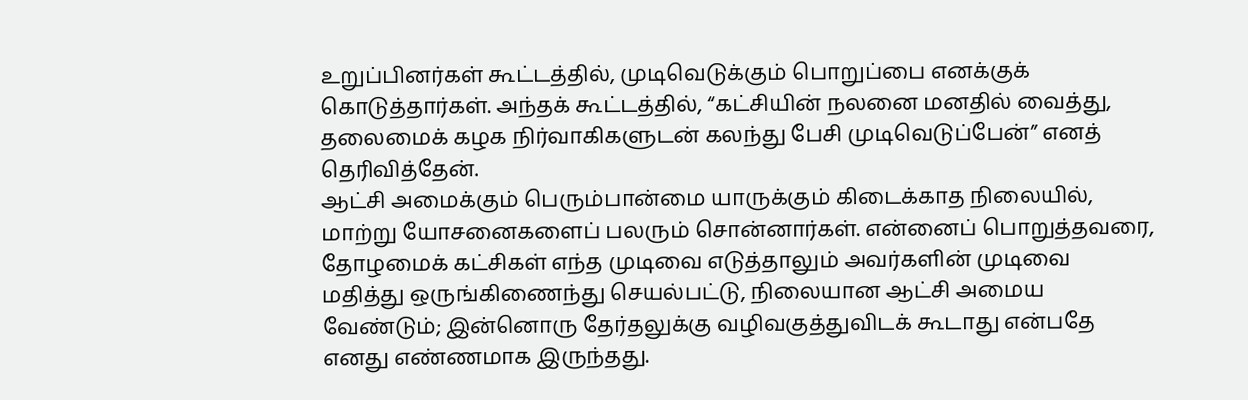உறுப்பினர்கள் கூட்டத்தில், முடிவெடுக்கும் பொறுப்பை எனக்குக் கொடுத்தார்கள். அந்தக் கூட்டத்தில், “கட்சியின் நலனை மனதில் வைத்து, தலைமைக் கழக நிர்வாகிகளுடன் கலந்து பேசி முடிவெடுப்பேன்” எனத் தெரிவித்தேன்.
ஆட்சி அமைக்கும் பெரும்பான்மை யாருக்கும் கிடைக்காத நிலையில், மாற்று யோசனைகளைப் பலரும் சொன்னார்கள். என்னைப் பொறுத்தவரை, தோழமைக் கட்சிகள் எந்த முடிவை எடுத்தாலும் அவர்களின் முடிவை மதித்து ஒருங்கிணைந்து செயல்பட்டு, நிலையான ஆட்சி அமைய வேண்டும்; இன்னொரு தேர்தலுக்கு வழிவகுத்துவிடக் கூடாது என்பதே எனது எண்ணமாக இருந்தது.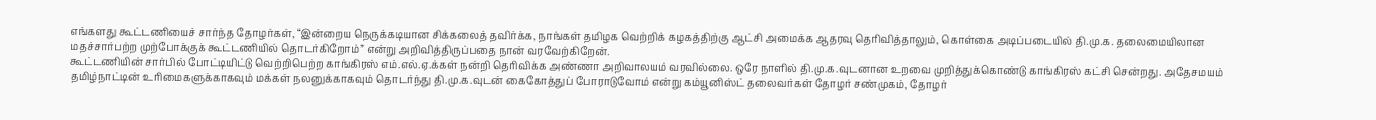எங்களது கூட்டணியைச் சார்ந்த தோழர்கள், “இன்றைய நெருக்கடியான சிக்கலைத் தவிர்க்க, நாங்கள் தமிழக வெற்றிக் கழகத்திற்கு ஆட்சி அமைக்க ஆதரவு தெரிவித்தாலும், கொள்கை அடிப்படையில் தி.மு.க. தலைமையிலான மதச்சார்பற்ற முற்போக்குக் கூட்டணியில் தொடர்கிறோம்” என்று அறிவித்திருப்பதை நான் வரவேற்கிறேன்.
கூட்டணியின் சார்பில் போட்டியிட்டு வெற்றிபெற்ற காங்கிரஸ் எம்.எல்.ஏ.க்கள் நன்றி தெரிவிக்க அண்ணா அறிவாலயம் வரவில்லை. ஒரே நாளில் தி.மு.க.வுடனான உறவை முறித்துக்கொண்டு காங்கிரஸ் கட்சி சென்றது. அதேசமயம் தமிழ்நாட்டின் உரிமைகளுக்காகவும் மக்கள் நலனுக்காகவும் தொடர்ந்து தி.மு.க.வுடன் கைகோத்துப் போராடுவோம் என்று கம்யூனிஸ்ட் தலைவர்கள் தோழர் சண்முகம், தோழர்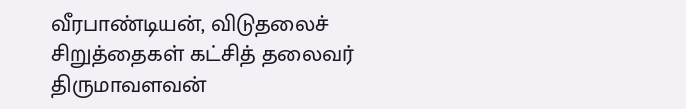வீரபாண்டியன், விடுதலைச் சிறுத்தைகள் கட்சித் தலைவர் திருமாவளவன்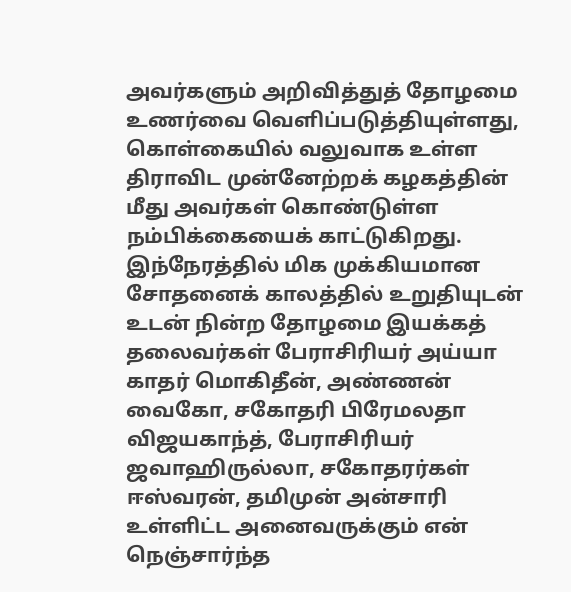அவர்களும் அறிவித்துத் தோழமை உணர்வை வெளிப்படுத்தியுள்ளது, கொள்கையில் வலுவாக உள்ள திராவிட முன்னேற்றக் கழகத்தின் மீது அவர்கள் கொண்டுள்ள நம்பிக்கையைக் காட்டுகிறது.
இந்நேரத்தில் மிக முக்கியமான சோதனைக் காலத்தில் உறுதியுடன் உடன் நின்ற தோழமை இயக்கத் தலைவர்கள் பேராசிரியர் அய்யா காதர் மொகிதீன், அண்ணன் வைகோ, சகோதரி பிரேமலதா விஜயகாந்த், பேராசிரியர் ஜவாஹிருல்லா, சகோதரர்கள் ஈஸ்வரன், தமிமுன் அன்சாரி உள்ளிட்ட அனைவருக்கும் என் நெஞ்சார்ந்த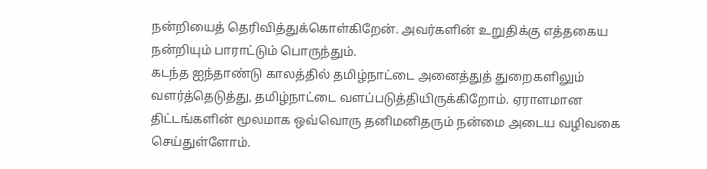நன்றியைத் தெரிவித்துக்கொள்கிறேன். அவர்களின் உறுதிக்கு எத்தகைய நன்றியும் பாராட்டும் பொருந்தும்.
கடந்த ஐந்தாண்டு காலத்தில் தமிழ்நாட்டை அனைத்துத் துறைகளிலும் வளர்த்தெடுத்து, தமிழ்நாட்டை வளப்படுத்தியிருக்கிறோம். ஏராளமான திட்டங்களின் மூலமாக ஒவ்வொரு தனிமனிதரும் நன்மை அடைய வழிவகை செய்துள்ளோம்.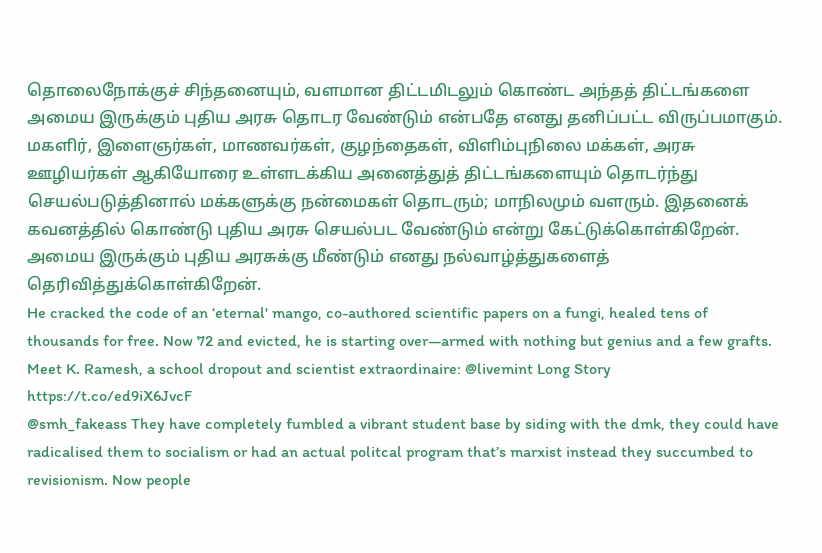தொலைநோக்குச் சிந்தனையும், வளமான திட்டமிடலும் கொண்ட அந்தத் திட்டங்களை அமைய இருக்கும் புதிய அரசு தொடர வேண்டும் என்பதே எனது தனிப்பட்ட விருப்பமாகும்.
மகளிர், இளைஞர்கள், மாணவர்கள், குழந்தைகள், விளிம்புநிலை மக்கள், அரசு ஊழியர்கள் ஆகியோரை உள்ளடக்கிய அனைத்துத் திட்டங்களையும் தொடர்ந்து செயல்படுத்தினால் மக்களுக்கு நன்மைகள் தொடரும்; மாநிலமும் வளரும். இதனைக் கவனத்தில் கொண்டு புதிய அரசு செயல்பட வேண்டும் என்று கேட்டுக்கொள்கிறேன்.
அமைய இருக்கும் புதிய அரசுக்கு மீண்டும் எனது நல்வாழ்த்துகளைத் தெரிவித்துக்கொள்கிறேன்.
He cracked the code of an ‘eternal' mango, co-authored scientific papers on a fungi, healed tens of thousands for free. Now 72 and evicted, he is starting over—armed with nothing but genius and a few grafts. Meet K. Ramesh, a school dropout and scientist extraordinaire: @livemint Long Story
https://t.co/ed9iX6JvcF
@smh_fakeass They have completely fumbled a vibrant student base by siding with the dmk, they could have radicalised them to socialism or had an actual politcal program that’s marxist instead they succumbed to revisionism. Now people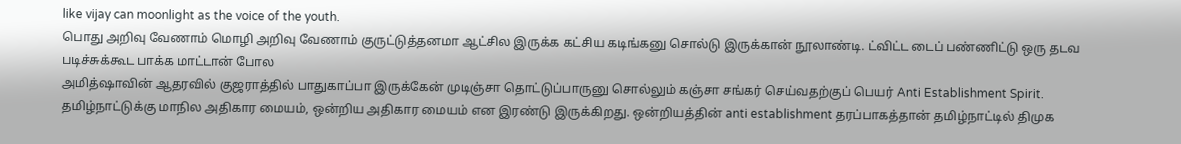like vijay can moonlight as the voice of the youth.
பொது அறிவு வேணாம் மொழி அறிவு வேணாம் குருட்டுத்தனமா ஆட்சில இருக்க கட்சிய கடிங்கனு சொல்டு இருக்கான் நூலாண்டி. ட்விட்ட டைப் பண்ணிட்டு ஒரு தடவ படிச்சுக்கூட பாக்க மாட்டான் போல
அமித்ஷாவின் ஆதரவில் குஜராத்தில் பாதுகாப்பா இருக்கேன் முடிஞ்சா தொட்டுப்பாருனு சொல்லும் கஞ்சா சங்கர் செய்வதற்குப் பெயர் Anti Establishment Spirit.
தமிழ்நாட்டுக்கு மாநில அதிகார மையம், ஒன்றிய அதிகார மையம் என இரண்டு இருக்கிறது. ஒன்றியத்தின் anti establishment தரப்பாகத்தான் தமிழ்நாட்டில் திமுக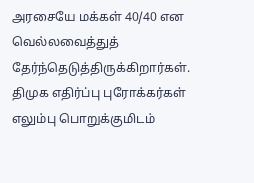அரசையே மக்கள் 40/40 என வெல்லவைத்துத் தேர்ந்தெடுத்திருக்கிறார்கள்.
திமுக எதிர்ப்பு புரோக்கர்கள் எலும்பு பொறுக்குமிடம்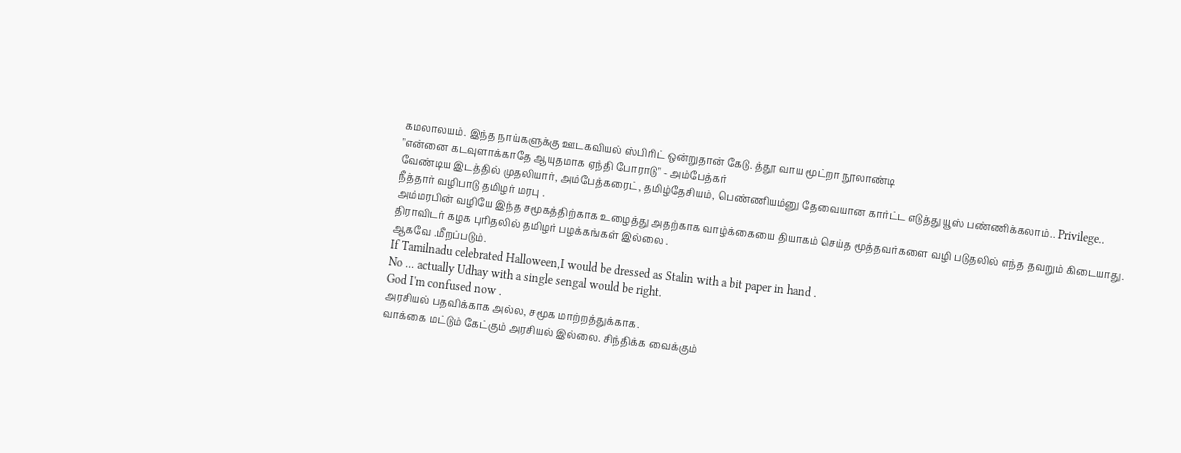கமலாலயம். இந்த நாய்களுக்கு ஊடகவியல் ஸ்பிரிட் ஒன்றுதான் கேடு. த்தூ வாய மூட்றா நூலாண்டி
"என்னை கடவுளாக்காதே ஆயுதமாக ஏந்தி போராடு" - அம்பேத்கர்
வேண்டிய இடத்தில் முதலியார், அம்பேத்கரைட், தமிழ்தேசியம், பெண்ணியம்னு தேவையான கார்ட்ட எடுத்து யூஸ் பண்ணிக்கலாம்.. Privilege..
நீத்தார் வழிபாடு தமிழர் மரபு .
அம்மரபின் வழியே இந்த சமூகத்திற்காக உழைத்து அதற்காக வாழ்க்கையை தியாகம் செய்த மூத்தவர்களை வழி படுதலில் எந்த தவறும் கிடையாது.
திராவிடர் கழக புரிதலில் தமிழர் பழக்கங்கள் இல்லை .
ஆகவே .மீறப்படும்.
If Tamilnadu celebrated Halloween,I would be dressed as Stalin with a bit paper in hand .
No ... actually Udhay with a single sengal would be right.
God I'm confused now .
அரசியல் பதவிக்காக அல்ல, சமூக மாற்றத்துக்காக.
வாக்கை மட்டும் கேட்கும் அரசியல் இல்லை. சிந்திக்க வைக்கும்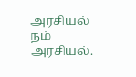அரசியல் நம் அரசியல்.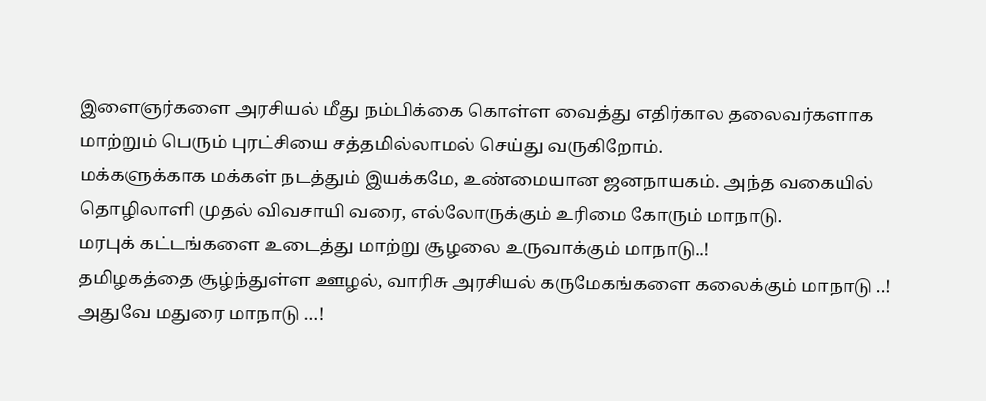இளைஞர்களை அரசியல் மீது நம்பிக்கை கொள்ள வைத்து எதிர்கால தலைவர்களாக மாற்றும் பெரும் புரட்சியை சத்தமில்லாமல் செய்து வருகிறோம்.
மக்களுக்காக மக்கள் நடத்தும் இயக்கமே, உண்மையான ஜனநாயகம். அந்த வகையில் தொழிலாளி முதல் விவசாயி வரை, எல்லோருக்கும் உரிமை கோரும் மாநாடு.
மரபுக் கட்டங்களை உடைத்து மாற்று சூழலை உருவாக்கும் மாநாடு..!
தமிழகத்தை சூழ்ந்துள்ள ஊழல், வாரிசு அரசியல் கருமேகங்களை கலைக்கும் மாநாடு ..!
அதுவே மதுரை மாநாடு …!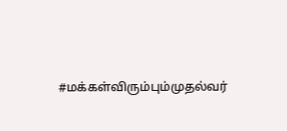#மக்கள்விரும்பும்முதல்வர்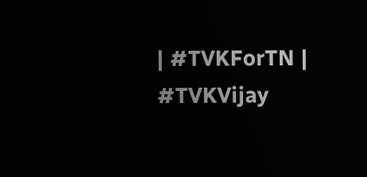| #TVKForTN | #TVKVijay